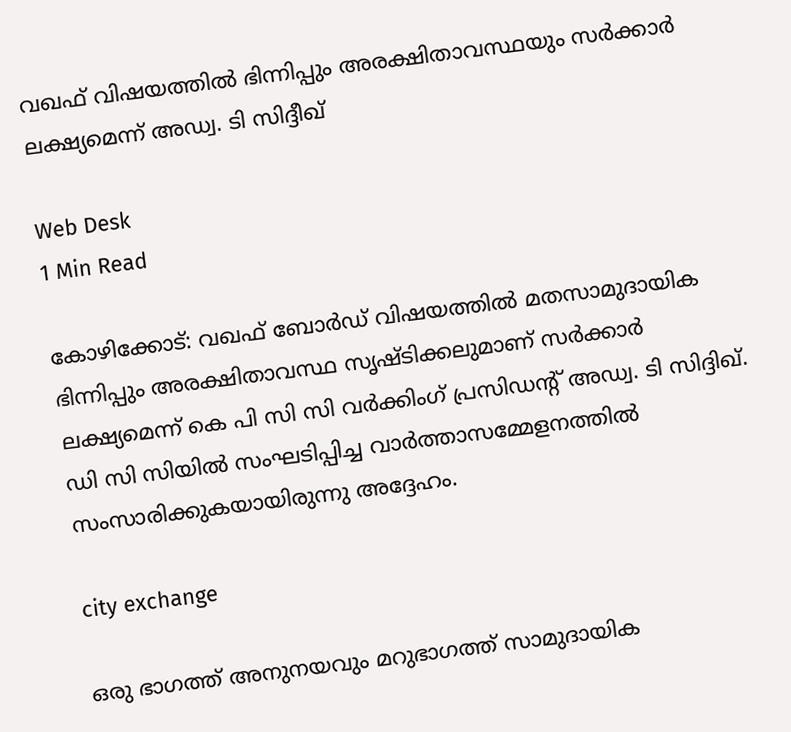വഖഫ് വിഷയത്തില്‍ ഭിന്നിപ്പും അരക്ഷിതാവസ്ഥയും സര്‍ക്കാര്‍ ലക്ഷ്യമെന്ന് അഡ്വ. ടി സിദ്ദീഖ്

Web Desk
1 Min Read

കോഴിക്കോട്: വഖഫ് ബോര്‍ഡ് വിഷയത്തില്‍ മതസാമുദായിക ഭിന്നിപ്പും അരക്ഷിതാവസ്ഥ സൃഷ്ടിക്കലുമാണ് സര്‍ക്കാര്‍ ലക്ഷ്യമെന്ന് കെ പി സി സി വര്‍ക്കിംഗ് പ്രസിഡന്റ് അഡ്വ. ടി സിദ്ദിഖ്.
ഡി സി സിയില്‍ സംഘടിപ്പിച്ച വാര്‍ത്താസമ്മേളനത്തില്‍ സംസാരിക്കുകയായിരുന്നു അദ്ദേഹം.

city exchange

ഒരു ഭാഗത്ത് അനുനയവും മറുഭാഗത്ത് സാമുദായിക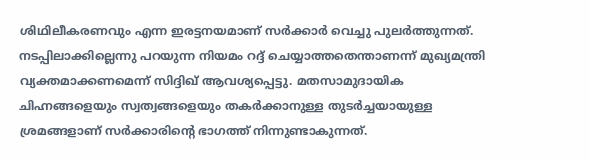ശിഥിലീകരണവും എന്ന ഇരട്ടനയമാണ് സര്‍ക്കാര്‍ വെച്ചു പുലര്‍ത്തുന്നത്. നടപ്പിലാക്കില്ലെന്നു പറയുന്ന നിയമം റദ്ദ് ചെയ്യാത്തതെന്താണന്ന് മുഖ്യമന്ത്രി വ്യക്തമാക്കണമെന്ന് സിദ്ദിഖ് ആവശ്യപ്പെട്ടു. മതസാമുദായിക ചിഹ്നങ്ങളെയും സ്വത്വങ്ങളെയും തകര്‍ക്കാനുള്ള തുടര്‍ച്ചയായുള്ള ശ്രമങ്ങളാണ് സര്‍ക്കാരിന്റെ ഭാഗത്ത് നിന്നുണ്ടാകുന്നത്.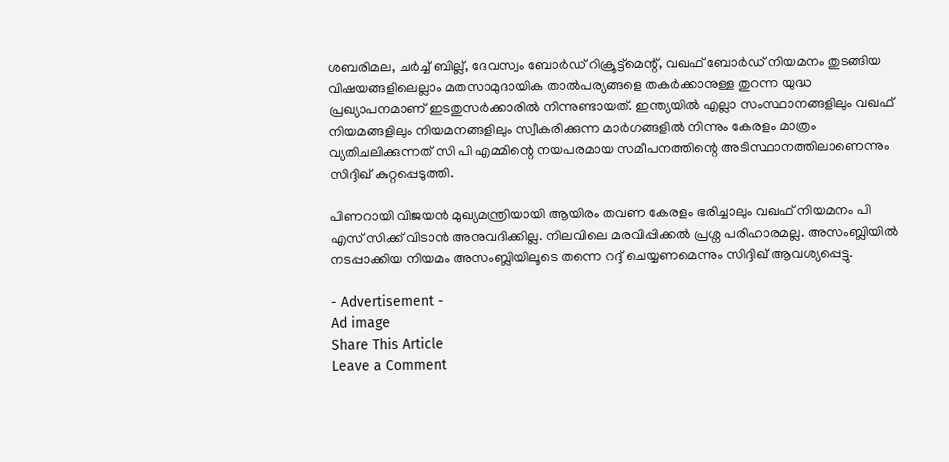ശബരിമല, ചര്‍ച്ച് ബില്ല്, ദേവസ്വം ബോര്‍ഡ് റിക്രൂട്ട്മെന്റ്, വഖഫ് ബോര്‍ഡ് നിയമനം തുടങ്ങിയ വിഷയങ്ങളിലെല്ലാം മതസാമുദായിക താല്‍പര്യങ്ങളെ തകര്‍ക്കാനുള്ള തുറന്ന യുദ്ധ പ്രഖ്യാപനമാണ് ഇടതുസര്‍ക്കാരില്‍ നിന്നുണ്ടായത്. ഇന്ത്യയില്‍ എല്ലാ സംസ്ഥാനങ്ങളിലും വഖഫ് നിയമങ്ങളിലും നിയമനങ്ങളിലും സ്വീകരിക്കുന്ന മാര്‍ഗങ്ങളില്‍ നിന്നും കേരളം മാത്രം വ്യതിചലിക്കുന്നത് സി പി എമ്മിന്റെ നയപരമായ സമീപനത്തിന്റെ അടിസ്ഥാനത്തിലാണെന്നും സിദ്ദിഖ് കുറ്റപ്പെടുത്തി.

പിണറായി വിജയന്‍ മുഖ്യമന്ത്രിയായി ആയിരം തവണ കേരളം ഭരിച്ചാലും വഖഫ് നിയമനം പി എസ് സിക്ക് വിടാന്‍ അനുവദിക്കില്ല. നിലവിലെ മരവിപ്പിക്കല്‍ പ്രശ്ന പരിഹാരമല്ല. അസംബ്ലിയില്‍ നടപ്പാക്കിയ നിയമം അസംബ്ലിയിലൂടെ തന്നെ റദ്ദ് ചെയ്യണമെന്നും സിദ്ദിഖ് ആവശ്യപ്പെട്ടു.

- Advertisement -
Ad image
Share This Article
Leave a Comment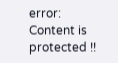error: Content is protected !!